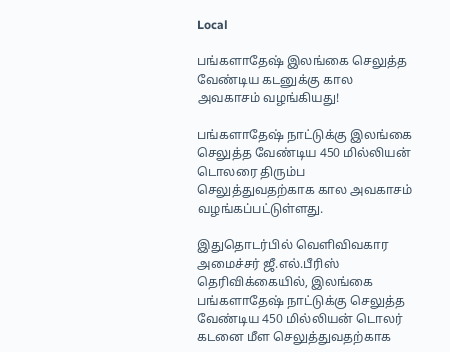Local

பங்களாதேஷ் இலங்கை செலுத்த வேண்டிய கடனுக்கு கால அவகாசம் வழங்கியது!

பங்களாதேஷ் நாட்டுக்கு இலங்கை செலுத்த வேண்டிய 450 மில்லியன் டொலரை திரும்ப செலுத்துவதற்காக கால அவகாசம் வழங்கப்பட்டுள்ளது.

இதுதொடர்பில் வெளிவிவகார அமைச்சர் ஜீ.எல்.பீரிஸ் தெரிவிக்கையில், இலங்கை பங்களாதேஷ் நாட்டுக்கு செலுத்த வேண்டிய 450 மில்லியன் டொலர் கடனை மீள செலுத்துவதற்காக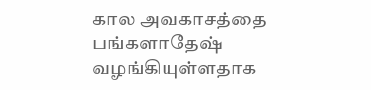கால அவகாசத்தை பங்களாதேஷ் வழங்கியுள்ளதாக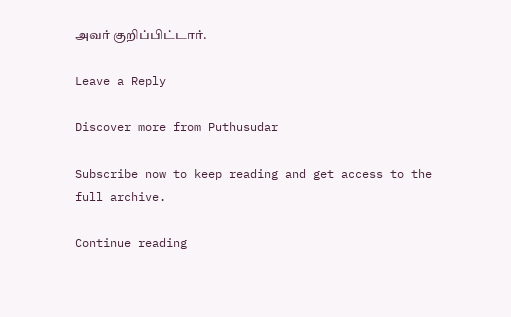அவர் குறிப்பிட்டார்.

Leave a Reply

Discover more from Puthusudar

Subscribe now to keep reading and get access to the full archive.

Continue reading